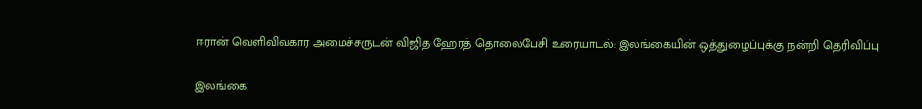ஈரான் வெளிவிவகார அமைச்சருடன் விஜித ஹேரத் தொலைபேசி உரையாடல்: இலங்கையின் ஒத்துழைப்புக்கு நன்றி தெரிவிப்பு

இலங்கை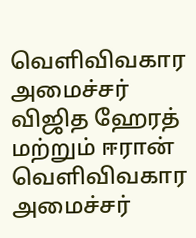வெளிவிவகார அமைச்சர் விஜித ஹேரத் மற்றும் ஈரான் வெளிவிவகார அமைச்சர்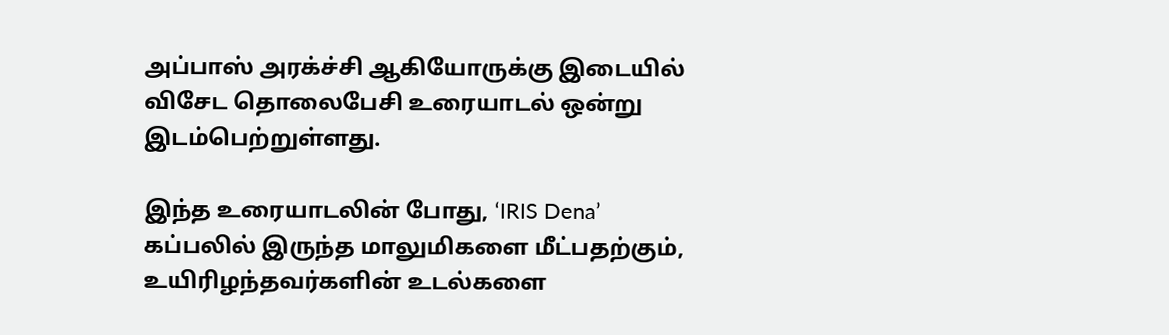அப்பாஸ் அரக்ச்சி ஆகியோருக்கு இடையில் விசேட தொலைபேசி உரையாடல் ஒன்று இடம்பெற்றுள்ளது.

இந்த உரையாடலின் போது, ‘IRIS Dena’ கப்பலில் இருந்த மாலுமிகளை மீட்பதற்கும், உயிரிழந்தவர்களின் உடல்களை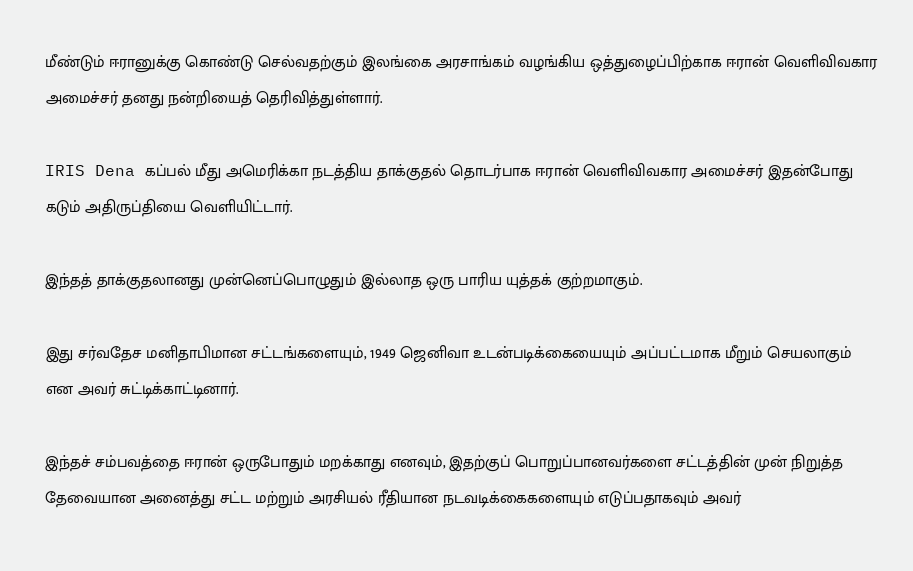மீண்டும் ஈரானுக்கு கொண்டு செல்வதற்கும் இலங்கை அரசாங்கம் வழங்கிய ஒத்துழைப்பிற்காக ஈரான் வெளிவிவகார அமைச்சர் தனது நன்றியைத் தெரிவித்துள்ளார்.

IRIS Dena கப்பல் மீது அமெரிக்கா நடத்திய தாக்குதல் தொடர்பாக ஈரான் வெளிவிவகார அமைச்சர் இதன்போது கடும் அதிருப்தியை வெளியிட்டார்.

இந்தத் தாக்குதலானது முன்னெப்பொழுதும் இல்லாத ஒரு பாரிய யுத்தக் குற்றமாகும்.

இது சர்வதேச மனிதாபிமான சட்டங்களையும், 1949 ஜெனிவா உடன்படிக்கையையும் அப்பட்டமாக மீறும் செயலாகும் என அவர் சுட்டிக்காட்டினார்.

இந்தச் சம்பவத்தை ஈரான் ஒருபோதும் மறக்காது எனவும், இதற்குப் பொறுப்பானவர்களை சட்டத்தின் முன் நிறுத்த தேவையான அனைத்து சட்ட மற்றும் அரசியல் ரீதியான நடவடிக்கைகளையும் எடுப்பதாகவும் அவர்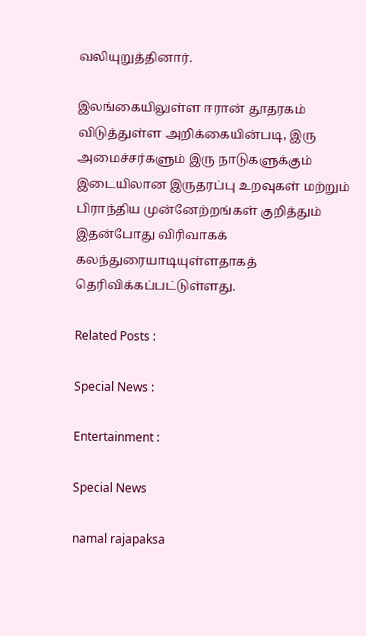வலியுறுத்தினார்.

இலங்கையிலுள்ள ஈரான் தூதரகம் விடுத்துள்ள அறிக்கையின்படி, இரு அமைச்சர்களும் இரு நாடுகளுக்கும் இடையிலான இருதரப்பு உறவுகள் மற்றும் பிராந்திய முன்னேற்றங்கள் குறித்தும் இதன்போது விரிவாகக் கலந்துரையாடியுள்ளதாகத் தெரிவிக்கப்பட்டுள்ளது.

Related Posts :

Special News :

Entertainment :

Special News

namal rajapaksa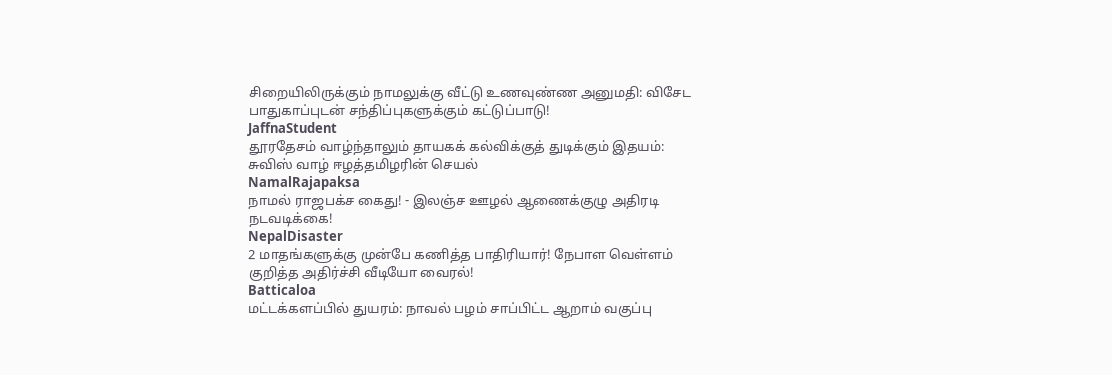சிறையிலிருக்கும் நாமலுக்கு வீட்டு உணவுண்ண அனுமதி: விசேட பாதுகாப்புடன் சந்திப்புகளுக்கும் கட்டுப்பாடு!
JaffnaStudent
தூரதேசம் வாழ்ந்தாலும் தாயகக் கல்விக்குத் துடிக்கும் இதயம்: சுவிஸ் வாழ் ஈழத்தமிழரின் செயல்
NamalRajapaksa
நாமல் ராஜபக்ச கைது! - இலஞ்ச ஊழல் ஆணைக்குழு அதிரடி நடவடிக்கை!
NepalDisaster
2 மாதங்களுக்கு முன்பே கணித்த பாதிரியார்! நேபாள வெள்ளம் குறித்த அதிர்ச்சி வீடியோ வைரல்!
Batticaloa
மட்டக்களப்பில் துயரம்: நாவல் பழம் சாப்பிட்ட ஆறாம் வகுப்பு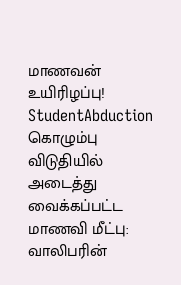மாணவன் உயிரிழப்பு!
StudentAbduction
கொழும்பு விடுதியில் அடைத்து வைக்கப்பட்ட மாணவி மீட்பு: வாலிபரின்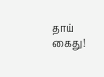தாய் கைது!